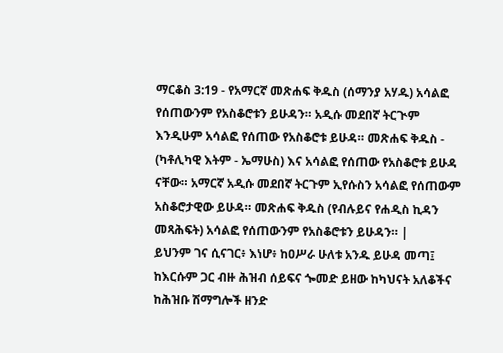ማርቆስ 3:19 - የአማርኛ መጽሐፍ ቅዱስ (ሰማንያ አሃዱ) አሳልፎ የሰጠውንም የአስቆሮቱን ይሁዳን። አዲሱ መደበኛ ትርጒም እንዲሁም አሳልፎ የሰጠው የአስቆሮቱ ይሁዳ። መጽሐፍ ቅዱስ - (ካቶሊካዊ እትም - ኤማሁስ) እና አሳልፎ የሰጠው የአስቆሮቱ ይሁዳ ናቸው። አማርኛ አዲሱ መደበኛ ትርጉም ኢየሱስን አሳልፎ የሰጠውም አስቆሮታዊው ይሁዳ። መጽሐፍ ቅዱስ (የብሉይና የሐዲስ ኪዳን መጻሕፍት) አሳልፎ የሰጠውንም የአስቆሮቱን ይሁዳን። |
ይህንም ገና ሲናገር፥ እነሆ፥ ከዐሥራ ሁለቱ አንዱ ይሁዳ መጣ፤ ከእርሱም ጋር ብዙ ሕዝብ ሰይፍና ጐመድ ይዘው ከካህናት አለቆችና ከሕዝቡ ሽማግሎች ዘንድ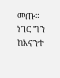መጡ።
ነገር ግን ከእናንተ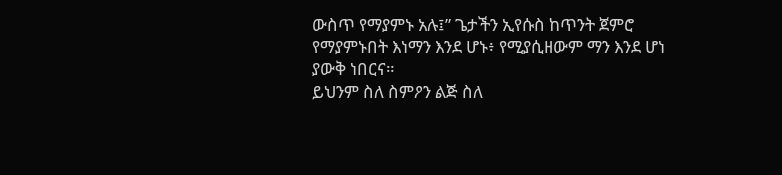ውስጥ የማያምኑ አሉ፤” ጌታችን ኢየሱስ ከጥንት ጀምሮ የማያምኑበት እነማን እንደ ሆኑ፥ የሚያሲዘውም ማን እንደ ሆነ ያውቅ ነበርና።
ይህንም ስለ ስምዖን ልጅ ስለ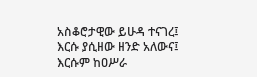አስቆሮታዊው ይሁዳ ተናገረ፤ እርሱ ያሲዘው ዘንድ አለውና፤ እርሱም ከዐሥራ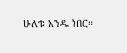ሁለቱ አንዱ ነበር።